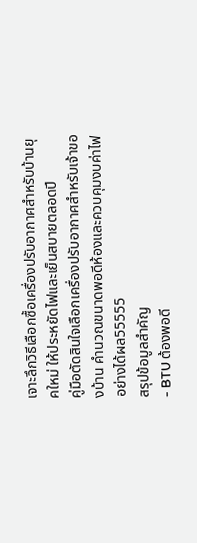เจาะลึกวิธีเลือกซื้อเครื่องปรับอากาศสำหรับบ้านยุคใหม่ ให้ประหยัดไฟและเย็นสบายตลอดปี
คู่มือตัดสินใจเลือกเครื่องปรับอากาศสำหรับเจ้าของบ้าน คำนวณขนาดพอดีห้องและควบคุมงบค่าไฟอย่างได้ผล55555
สรุปข้อมูลสำคัญ
- BTU ต้องพอดี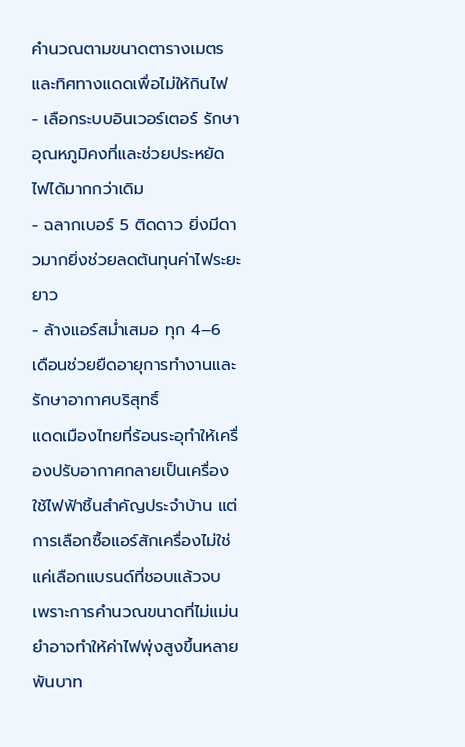คำนวณตามขนาดตารางเมตรและทิศทางแดดเพื่อไม่ให้กินไฟ
- เลือกระบบอินเวอร์เตอร์ รักษาอุณหภูมิคงที่และช่วยประหยัดไฟได้มากกว่าเดิม
- ฉลากเบอร์ 5 ติดดาว ยิ่งมีดาวมากยิ่งช่วยลดต้นทุนค่าไฟระยะยาว
- ล้างแอร์สม่ำเสมอ ทุก 4–6 เดือนช่วยยืดอายุการทำงานและรักษาอากาศบริสุทธิ์
แดดเมืองไทยที่ร้อนระอุทำให้เครื่องปรับอากาศกลายเป็นเครื่องใช้ไฟฟ้าชิ้นสำคัญประจำบ้าน แต่การเลือกซื้อแอร์สักเครื่องไม่ใช่แค่เลือกแบรนด์ที่ชอบแล้วจบ เพราะการคำนวณขนาดที่ไม่แม่นยำอาจทำให้ค่าไฟพุ่งสูงขึ้นหลายพันบาท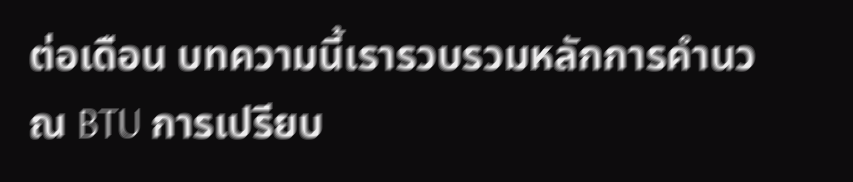ต่อเดือน บทความนี้เรารวบรวมหลักการคำนวณ BTU การเปรียบ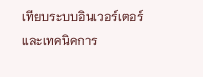เทียบระบบอินเวอร์เตอร์ และเทคนิคการ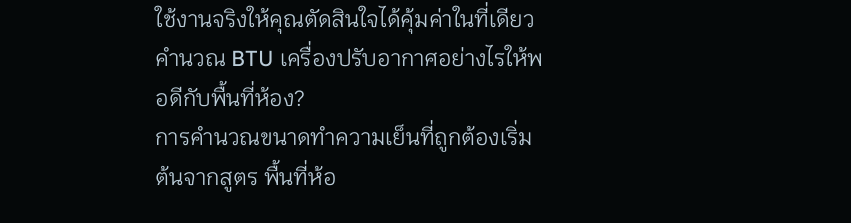ใช้งานจริงให้คุณตัดสินใจได้คุ้มค่าในที่เดียว
คำนวณ BTU เครื่องปรับอากาศอย่างไรให้พอดีกับพื้นที่ห้อง?
การคำนวณขนาดทำความเย็นที่ถูกต้องเริ่มต้นจากสูตร พื้นที่ห้อ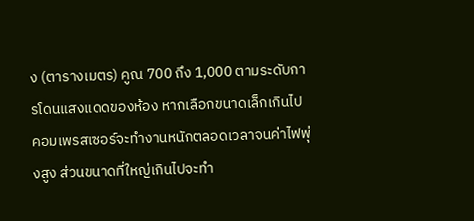ง (ตารางเมตร) คูณ 700 ถึง 1,000 ตามระดับการโดนแสงแดดของห้อง หากเลือกขนาดเล็กเกินไป คอมเพรสเซอร์จะทำงานหนักตลอดเวลาจนค่าไฟพุ่งสูง ส่วนขนาดที่ใหญ่เกินไปจะทำ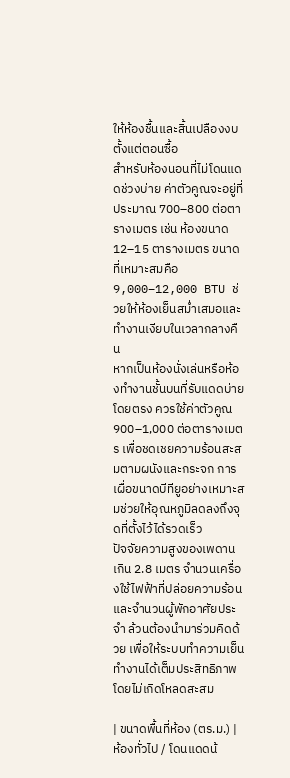ให้ห้องชื้นและสิ้นเปลืองงบตั้งแต่ตอนซื้อ
สำหรับห้องนอนที่ไม่โดนแดดช่วงบ่าย ค่าตัวคูณจะอยู่ที่ประมาณ 700–800 ต่อตารางเมตร เช่น ห้องขนาด 12–15 ตารางเมตร ขนาดที่เหมาะสมคือ 9,000–12,000 BTU ช่วยให้ห้องเย็นสม่ำเสมอและทำงานเงียบในเวลากลางคืน
หากเป็นห้องนั่งเล่นหรือห้องทำงานชั้นบนที่รับแดดบ่ายโดยตรง ควรใช้ค่าตัวคูณ 900–1,000 ต่อตารางเมตร เพื่อชดเชยความร้อนสะสมตามผนังและกระจก การเผื่อขนาดบีทียูอย่างเหมาะสมช่วยให้อุณหภูมิลดลงถึงจุดที่ตั้งไว้ได้รวดเร็ว
ปัจจัยความสูงของเพดานเกิน 2.8 เมตร จำนวนเครื่องใช้ไฟฟ้าที่ปล่อยความร้อน และจำนวนผู้พักอาศัยประจำ ล้วนต้องนำมาร่วมคิดด้วย เพื่อให้ระบบทำความเย็นทำงานได้เต็มประสิทธิภาพโดยไม่เกิดโหลดสะสม

| ขนาดพื้นที่ห้อง (ตร.ม.) | ห้องทั่วไป / โดนแดดน้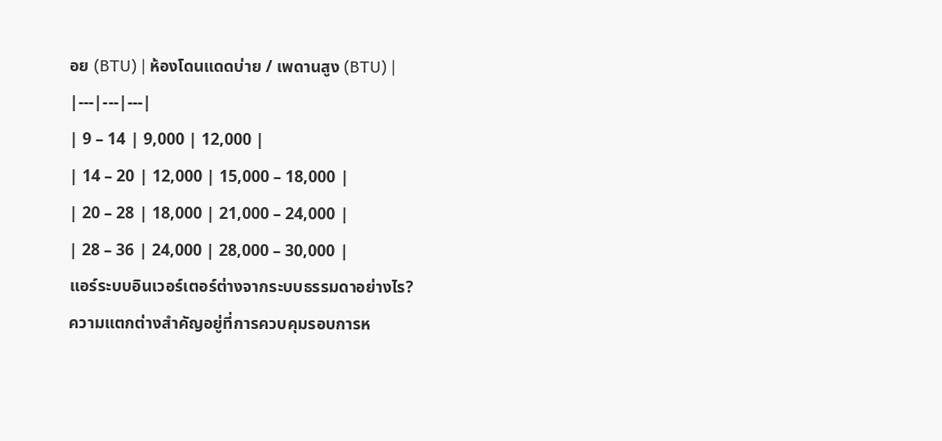อย (BTU) | ห้องโดนแดดบ่าย / เพดานสูง (BTU) |
|---|---|---|
| 9 – 14 | 9,000 | 12,000 |
| 14 – 20 | 12,000 | 15,000 – 18,000 |
| 20 – 28 | 18,000 | 21,000 – 24,000 |
| 28 – 36 | 24,000 | 28,000 – 30,000 |
แอร์ระบบอินเวอร์เตอร์ต่างจากระบบธรรมดาอย่างไร?
ความแตกต่างสำคัญอยู่ที่การควบคุมรอบการห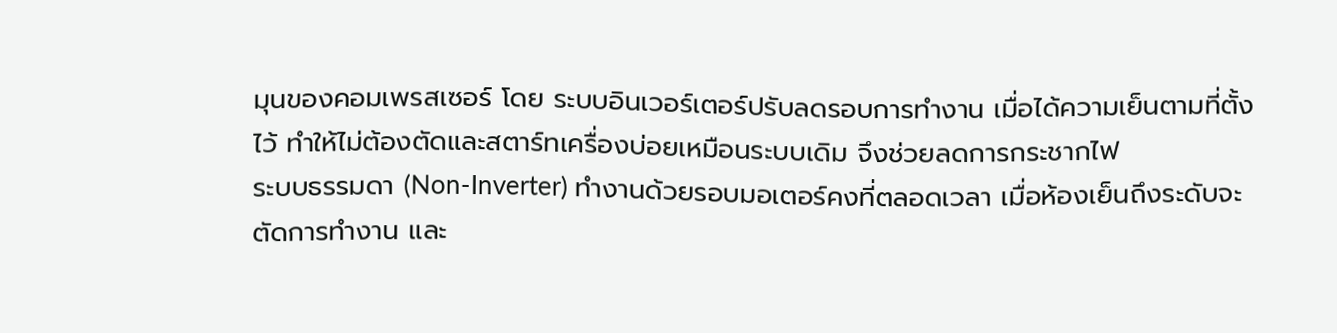มุนของคอมเพรสเซอร์ โดย ระบบอินเวอร์เตอร์ปรับลดรอบการทำงาน เมื่อได้ความเย็นตามที่ตั้งไว้ ทำให้ไม่ต้องตัดและสตาร์ทเครื่องบ่อยเหมือนระบบเดิม จึงช่วยลดการกระชากไฟ
ระบบธรรมดา (Non-Inverter) ทำงานด้วยรอบมอเตอร์คงที่ตลอดเวลา เมื่อห้องเย็นถึงระดับจะตัดการทำงาน และ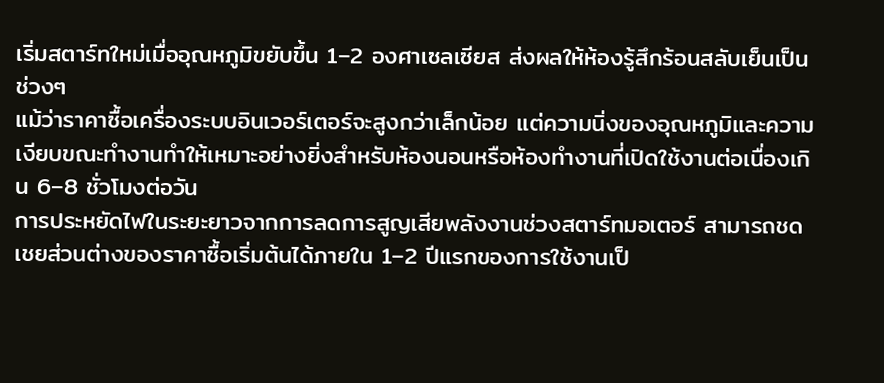เริ่มสตาร์ทใหม่เมื่ออุณหภูมิขยับขึ้น 1–2 องศาเซลเซียส ส่งผลให้ห้องรู้สึกร้อนสลับเย็นเป็นช่วงๆ
แม้ว่าราคาซื้อเครื่องระบบอินเวอร์เตอร์จะสูงกว่าเล็กน้อย แต่ความนิ่งของอุณหภูมิและความเงียบขณะทำงานทำให้เหมาะอย่างยิ่งสำหรับห้องนอนหรือห้องทำงานที่เปิดใช้งานต่อเนื่องเกิน 6–8 ชั่วโมงต่อวัน
การประหยัดไฟในระยะยาวจากการลดการสูญเสียพลังงานช่วงสตาร์ทมอเตอร์ สามารถชดเชยส่วนต่างของราคาซื้อเริ่มต้นได้ภายใน 1–2 ปีแรกของการใช้งานเป็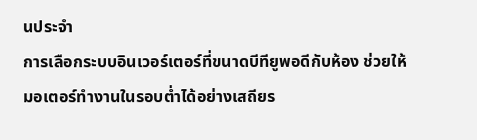นประจำ
การเลือกระบบอินเวอร์เตอร์ที่ขนาดบีทียูพอดีกับห้อง ช่วยให้มอเตอร์ทำงานในรอบต่ำได้อย่างเสถียร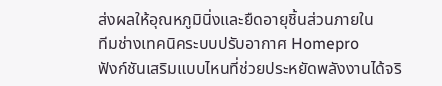ส่งผลให้อุณหภูมินิ่งและยืดอายุชิ้นส่วนภายใน
ทีมช่างเทคนิคระบบปรับอากาศ Homepro
ฟังก์ชันเสริมแบบไหนที่ช่วยประหยัดพลังงานได้จริ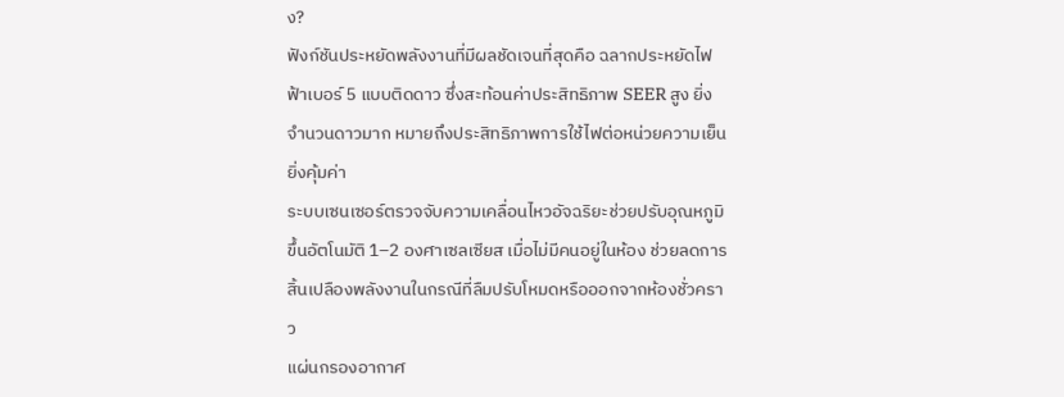ง?
ฟังก์ชันประหยัดพลังงานที่มีผลชัดเจนที่สุดคือ ฉลากประหยัดไฟฟ้าเบอร์ 5 แบบติดดาว ซึ่งสะท้อนค่าประสิทธิภาพ SEER สูง ยิ่งจำนวนดาวมาก หมายถึงประสิทธิภาพการใช้ไฟต่อหน่วยความเย็นยิ่งคุ้มค่า
ระบบเซนเซอร์ตรวจจับความเคลื่อนไหวอัจฉริยะช่วยปรับอุณหภูมิขึ้นอัตโนมัติ 1–2 องศาเซลเซียส เมื่อไม่มีคนอยู่ในห้อง ช่วยลดการสิ้นเปลืองพลังงานในกรณีที่ลืมปรับโหมดหรือออกจากห้องชั่วคราว
แผ่นกรองอากาศ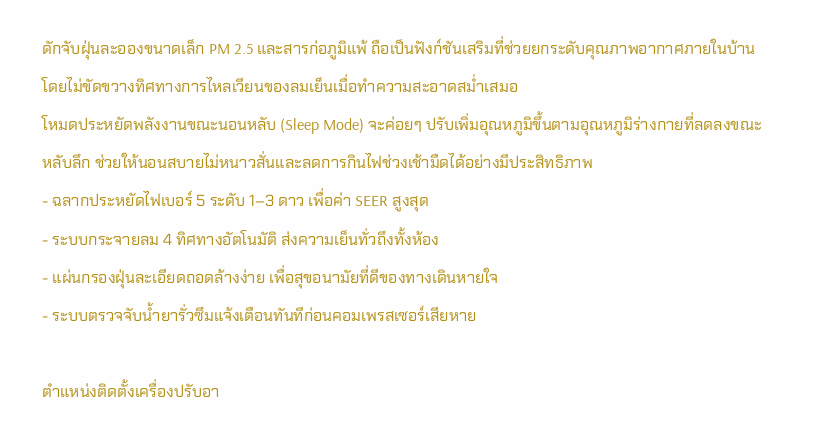ดักจับฝุ่นละอองขนาดเล็ก PM 2.5 และสารก่อภูมิแพ้ ถือเป็นฟังก์ชันเสริมที่ช่วยยกระดับคุณภาพอากาศภายในบ้าน โดยไม่ขัดขวางทิศทางการไหลเวียนของลมเย็นเมื่อทำความสะอาดสม่ำเสมอ
โหมดประหยัดพลังงานขณะนอนหลับ (Sleep Mode) จะค่อยๆ ปรับเพิ่มอุณหภูมิขึ้นตามอุณหภูมิร่างกายที่ลดลงขณะหลับลึก ช่วยให้นอนสบายไม่หนาวสั่นและลดการกินไฟช่วงเช้ามืดได้อย่างมีประสิทธิภาพ
- ฉลากประหยัดไฟเบอร์ 5 ระดับ 1–3 ดาว เพื่อค่า SEER สูงสุด
- ระบบกระจายลม 4 ทิศทางอัตโนมัติ ส่งความเย็นทั่วถึงทั้งห้อง
- แผ่นกรองฝุ่นละเอียดถอดล้างง่าย เพื่อสุขอนามัยที่ดีของทางเดินหายใจ
- ระบบตรวจจับน้ำยารั่วซึมแจ้งเตือนทันทีก่อนคอมเพรสเซอร์เสียหาย

ตำแหน่งติดตั้งเครื่องปรับอา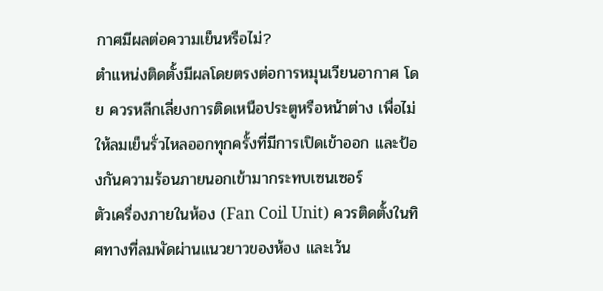กาศมีผลต่อความเย็นหรือไม่?
ตำแหน่งติดตั้งมีผลโดยตรงต่อการหมุนเวียนอากาศ โดย ควรหลีกเลี่ยงการติดเหนือประตูหรือหน้าต่าง เพื่อไม่ให้ลมเย็นรั่วไหลออกทุกครั้งที่มีการเปิดเข้าออก และป้องกันความร้อนภายนอกเข้ามากระทบเซนเซอร์
ตัวเครื่องภายในห้อง (Fan Coil Unit) ควรติดตั้งในทิศทางที่ลมพัดผ่านแนวยาวของห้อง และเว้น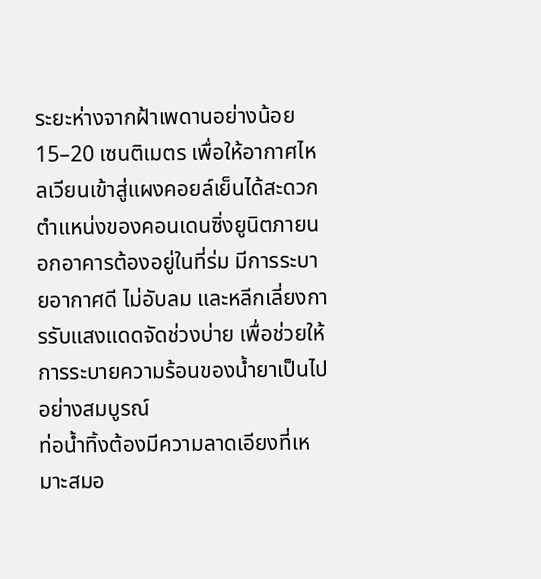ระยะห่างจากฝ้าเพดานอย่างน้อย 15–20 เซนติเมตร เพื่อให้อากาศไหลเวียนเข้าสู่แผงคอยล์เย็นได้สะดวก
ตำแหน่งของคอนเดนซิ่งยูนิตภายนอกอาคารต้องอยู่ในที่ร่ม มีการระบายอากาศดี ไม่อับลม และหลีกเลี่ยงการรับแสงแดดจัดช่วงบ่าย เพื่อช่วยให้การระบายความร้อนของน้ำยาเป็นไปอย่างสมบูรณ์
ท่อน้ำทิ้งต้องมีความลาดเอียงที่เหมาะสมอ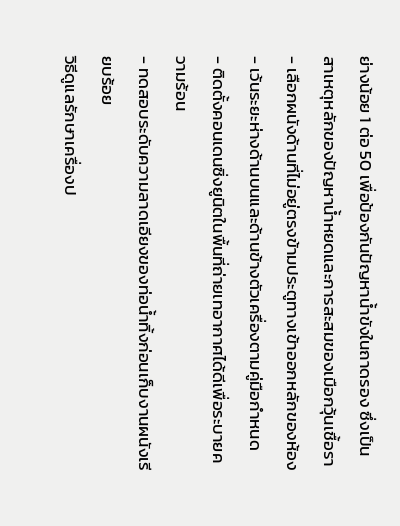ย่างน้อย 1 ต่อ 50 เพื่อป้องกันปัญหาน้ำขังในถาดรอง ซึ่งเป็นสาเหตุหลักของปัญหาน้ำหยดและการสะสมของเมือกวุ้นเชื้อรา
- เลือกผนังด้านที่ไม่อยู่ตรงข้ามประตูทางเข้าออกหลักของห้อง
- เว้นระยะห่างด้านบนและด้านข้างตัวเครื่องตามคู่มือกำหนด
- ติดตั้งคอนเดนซิ่งยูนิตในพื้นที่ถ่ายเทอากาศได้ดีเพื่อระบายความร้อน
- ทดสอบระดับความลาดเอียงของท่อน้ำทิ้งก่อนเก็บงานผนังเรียบร้อย
วิธีดูแลรักษาเครื่องป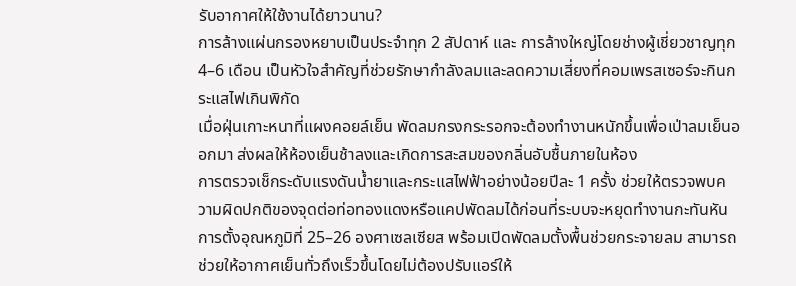รับอากาศให้ใช้งานได้ยาวนาน?
การล้างแผ่นกรองหยาบเป็นประจำทุก 2 สัปดาห์ และ การล้างใหญ่โดยช่างผู้เชี่ยวชาญทุก 4–6 เดือน เป็นหัวใจสำคัญที่ช่วยรักษากำลังลมและลดความเสี่ยงที่คอมเพรสเซอร์จะกินกระแสไฟเกินพิกัด
เมื่อฝุ่นเกาะหนาที่แผงคอยล์เย็น พัดลมกรงกระรอกจะต้องทำงานหนักขึ้นเพื่อเป่าลมเย็นออกมา ส่งผลให้ห้องเย็นช้าลงและเกิดการสะสมของกลิ่นอับชื้นภายในห้อง
การตรวจเช็กระดับแรงดันน้ำยาและกระแสไฟฟ้าอย่างน้อยปีละ 1 ครั้ง ช่วยให้ตรวจพบความผิดปกติของจุดต่อท่อทองแดงหรือแคปพัดลมได้ก่อนที่ระบบจะหยุดทำงานกะทันหัน
การตั้งอุณหภูมิที่ 25–26 องศาเซลเซียส พร้อมเปิดพัดลมตั้งพื้นช่วยกระจายลม สามารถช่วยให้อากาศเย็นทั่วถึงเร็วขึ้นโดยไม่ต้องปรับแอร์ให้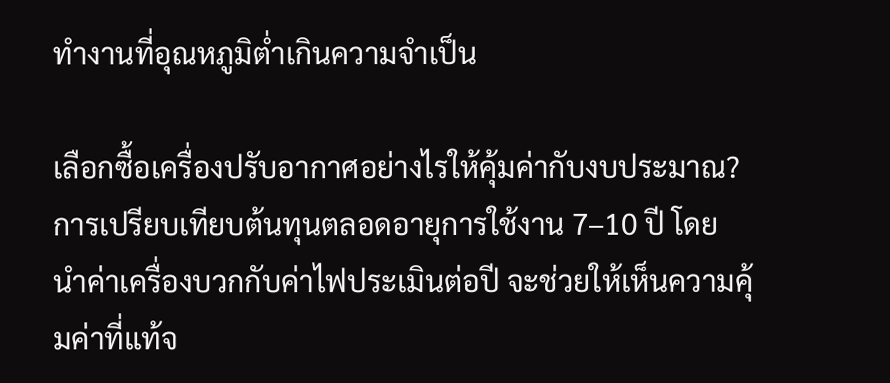ทำงานที่อุณหภูมิต่ำเกินความจำเป็น

เลือกซื้อเครื่องปรับอากาศอย่างไรให้คุ้มค่ากับงบประมาณ?
การเปรียบเทียบต้นทุนตลอดอายุการใช้งาน 7–10 ปี โดย นำค่าเครื่องบวกกับค่าไฟประเมินต่อปี จะช่วยให้เห็นความคุ้มค่าที่แท้จ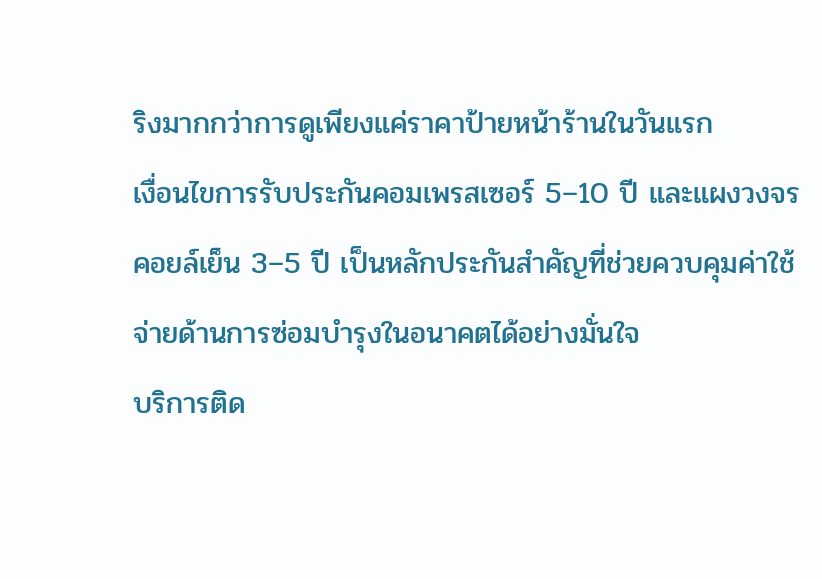ริงมากกว่าการดูเพียงแค่ราคาป้ายหน้าร้านในวันแรก
เงื่อนไขการรับประกันคอมเพรสเซอร์ 5–10 ปี และแผงวงจรคอยล์เย็น 3–5 ปี เป็นหลักประกันสำคัญที่ช่วยควบคุมค่าใช้จ่ายด้านการซ่อมบำรุงในอนาคตได้อย่างมั่นใจ
บริการติด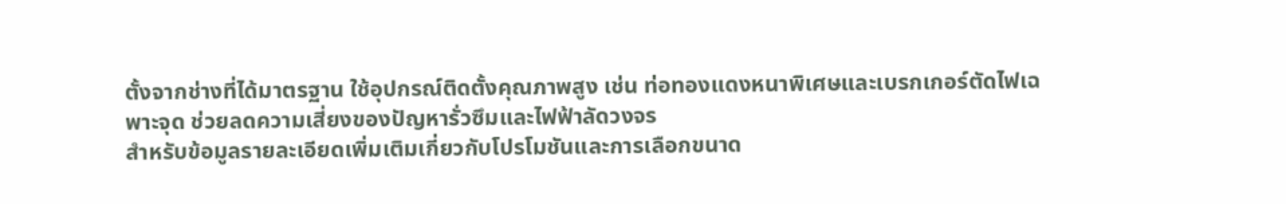ตั้งจากช่างที่ได้มาตรฐาน ใช้อุปกรณ์ติดตั้งคุณภาพสูง เช่น ท่อทองแดงหนาพิเศษและเบรกเกอร์ตัดไฟเฉพาะจุด ช่วยลดความเสี่ยงของปัญหารั่วซึมและไฟฟ้าลัดวงจร
สำหรับข้อมูลรายละเอียดเพิ่มเติมเกี่ยวกับโปรโมชันและการเลือกขนาด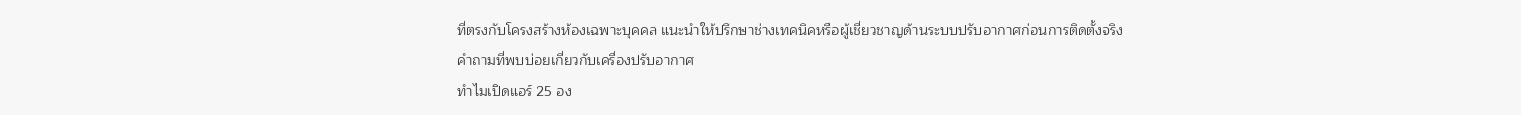ที่ตรงกับโครงสร้างห้องเฉพาะบุคคล แนะนำให้ปรึกษาช่างเทคนิคหรือผู้เชี่ยวชาญด้านระบบปรับอากาศก่อนการติดตั้งจริง
คำถามที่พบบ่อยเกี่ยวกับเครื่องปรับอากาศ
ทำไมเปิดแอร์ 25 อง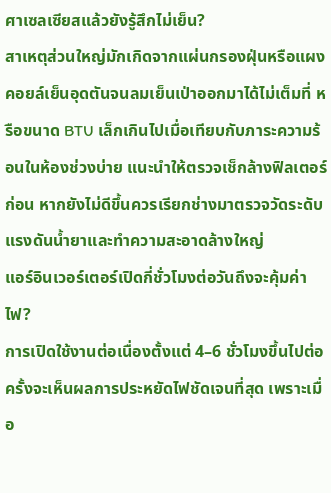ศาเซลเซียสแล้วยังรู้สึกไม่เย็น?
สาเหตุส่วนใหญ่มักเกิดจากแผ่นกรองฝุ่นหรือแผงคอยล์เย็นอุดตันจนลมเย็นเป่าออกมาได้ไม่เต็มที่ หรือขนาด BTU เล็กเกินไปเมื่อเทียบกับภาระความร้อนในห้องช่วงบ่าย แนะนำให้ตรวจเช็กล้างฟิลเตอร์ก่อน หากยังไม่ดีขึ้นควรเรียกช่างมาตรวจวัดระดับแรงดันน้ำยาและทำความสะอาดล้างใหญ่
แอร์อินเวอร์เตอร์เปิดกี่ชั่วโมงต่อวันถึงจะคุ้มค่าไฟ?
การเปิดใช้งานต่อเนื่องตั้งแต่ 4–6 ชั่วโมงขึ้นไปต่อครั้งจะเห็นผลการประหยัดไฟชัดเจนที่สุด เพราะเมื่อ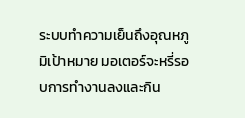ระบบทำความเย็นถึงอุณหภูมิเป้าหมาย มอเตอร์จะหรี่รอบการทำงานลงและกิน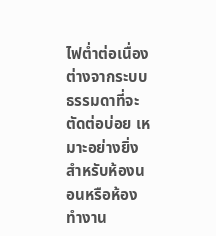ไฟต่ำต่อเนื่อง ต่างจากระบบธรรมดาที่จะตัดต่อบ่อย เหมาะอย่างยิ่งสำหรับห้องนอนหรือห้องทำงาน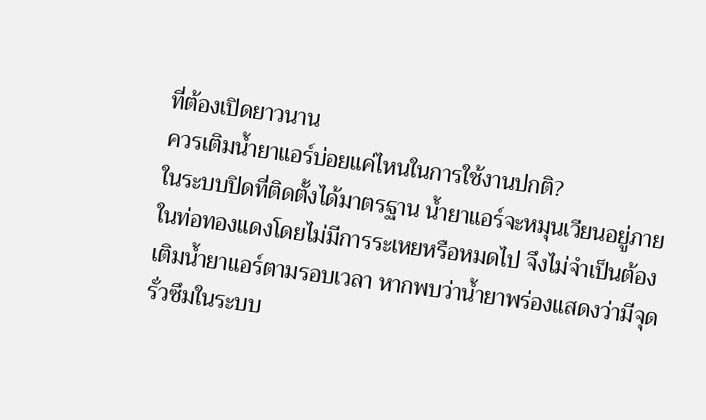ที่ต้องเปิดยาวนาน
ควรเติมน้ำยาแอร์บ่อยแค่ไหนในการใช้งานปกติ?
ในระบบปิดที่ติดตั้งได้มาตรฐาน น้ำยาแอร์จะหมุนเวียนอยู่ภายในท่อทองแดงโดยไม่มีการระเหยหรือหมดไป จึงไม่จำเป็นต้องเติมน้ำยาแอร์ตามรอบเวลา หากพบว่าน้ำยาพร่องแสดงว่ามีจุดรั่วซึมในระบบ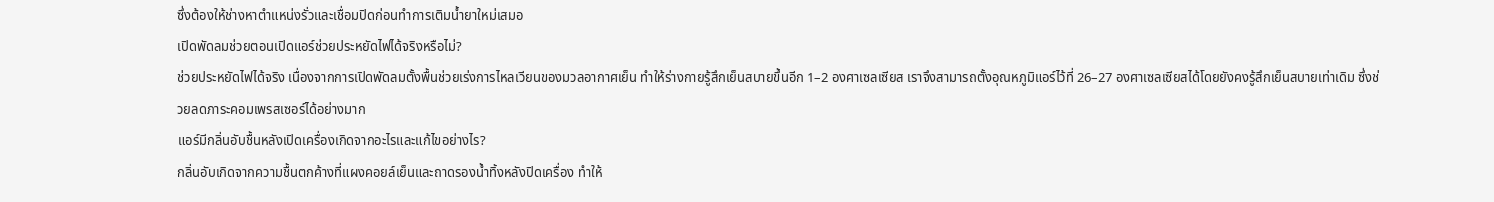ซึ่งต้องให้ช่างหาตำแหน่งรั่วและเชื่อมปิดก่อนทำการเติมน้ำยาใหม่เสมอ
เปิดพัดลมช่วยตอนเปิดแอร์ช่วยประหยัดไฟได้จริงหรือไม่?
ช่วยประหยัดไฟได้จริง เนื่องจากการเปิดพัดลมตั้งพื้นช่วยเร่งการไหลเวียนของมวลอากาศเย็น ทำให้ร่างกายรู้สึกเย็นสบายขึ้นอีก 1–2 องศาเซลเซียส เราจึงสามารถตั้งอุณหภูมิแอร์ไว้ที่ 26–27 องศาเซลเซียสได้โดยยังคงรู้สึกเย็นสบายเท่าเดิม ซึ่งช่วยลดภาระคอมเพรสเซอร์ได้อย่างมาก
แอร์มีกลิ่นอับชื้นหลังเปิดเครื่องเกิดจากอะไรและแก้ไขอย่างไร?
กลิ่นอับเกิดจากความชื้นตกค้างที่แผงคอยล์เย็นและถาดรองน้ำทิ้งหลังปิดเครื่อง ทำให้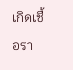เกิดเชื้อรา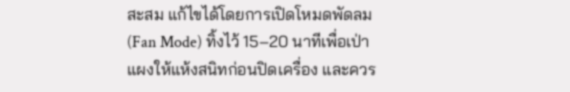สะสม แก้ไขได้โดยการเปิดโหมดพัดลม (Fan Mode) ทิ้งไว้ 15–20 นาทีเพื่อเป่าแผงให้แห้งสนิทก่อนปิดเครื่อง และควร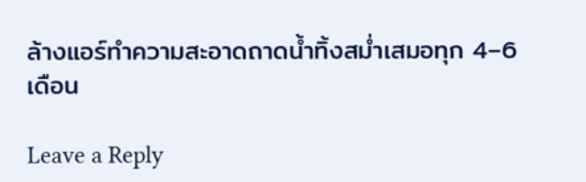ล้างแอร์ทำความสะอาดถาดน้ำทิ้งสม่ำเสมอทุก 4–6 เดือน

Leave a Reply